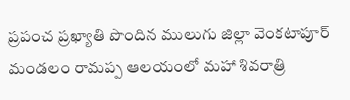ప్రపంచ ప్రఖ్యాతి పొందిన ములుగు జిల్లా వెంకటాపూర్ మండలం రామప్ప ఆలయంలో మహా శివరాత్రి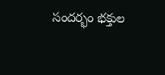సందర్భం భక్తుల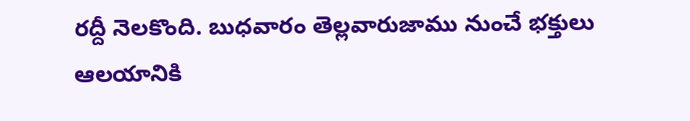రద్దీ నెలకొంది. బుధవారం తెల్లవారుజాము నుంచే భక్తులు ఆలయానికి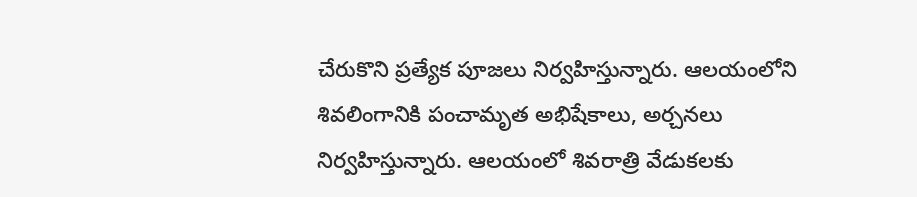చేరుకొని ప్రత్యేక పూజలు నిర్వహిస్తున్నారు. ఆలయంలోని శివలింగానికి పంచామృత అభిషేకాలు, అర్చనలు నిర్వహిస్తున్నారు. ఆలయంలో శివరాత్రి వేడుకలకు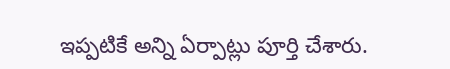ఇప్పటికే అన్ని ఏర్పాట్లు పూర్తి చేశారు.